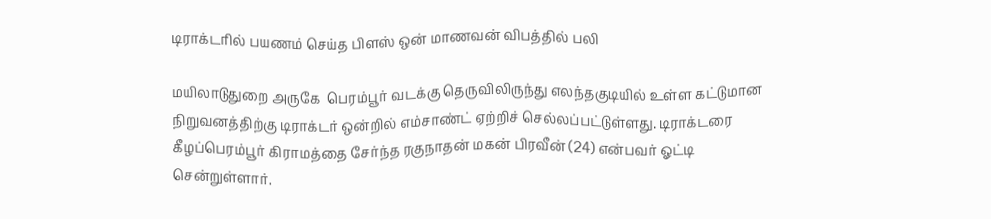டிராக்டரில் பயணம் செய்த பிளஸ் ஒன் மாணவன் விபத்தில் பலி

மயிலாடுதுறை அருகே  பெரம்பூர் வடக்கு தெருவிலிருந்து எலந்தகுடியில் உள்ள கட்டுமான நிறுவனத்திற்கு டிராக்டர் ஒன்றில் எம்சாண்ட் ஏற்றிச் செல்லப்பட்டுள்ளது. டிராக்டரை கீழப்பெரம்பூர் கிராமத்தை சேர்ந்த ரகுநாதன் மகன் பிரவீன் (24) என்பவர் ஓட்டி சென்றுள்ளார்.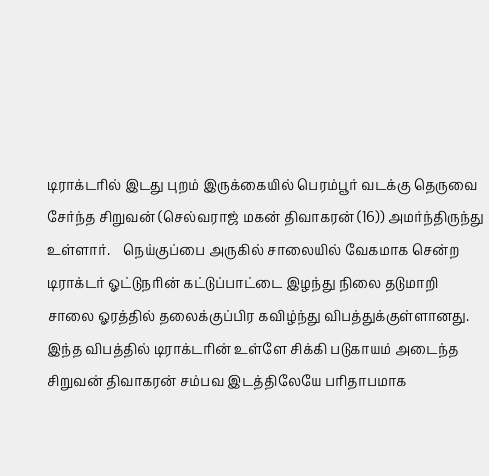டிராக்டரில் இடது புறம் இருக்கையில் பெரம்பூர் வடக்கு தெருவை சேர்ந்த சிறுவன் (செல்வராஜ் மகன் திவாகரன் (16)) அமர்ந்திருந்து உள்ளார்.    நெய்குப்பை அருகில் சாலையில் வேகமாக சென்ற டிராக்டர் ஓட்டுநரின் கட்டுப்பாட்டை இழந்து நிலை தடுமாறி சாலை ஓரத்தில் தலைக்குப்பிர கவிழ்ந்து விபத்துக்குள்ளானது. இந்த விபத்தில் டிராக்டரின் உள்ளே சிக்கி படுகாயம் அடைந்த சிறுவன் திவாகரன் சம்பவ இடத்திலேயே பரிதாபமாக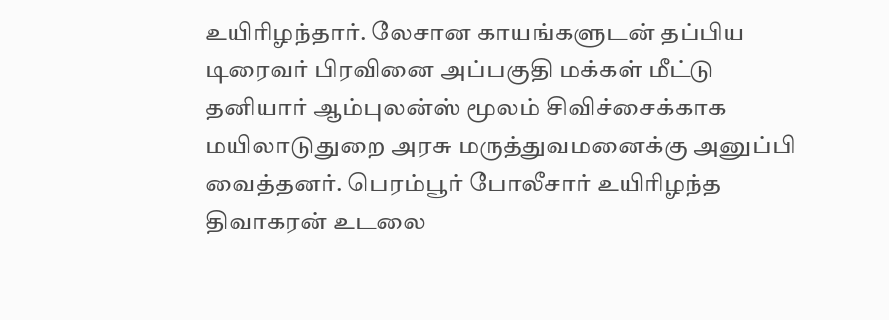உயிரிழந்தார். லேசான காயங்களுடன் தப்பிய டிரைவர் பிரவினை அப்பகுதி மக்கள் மீட்டு தனியார் ஆம்புலன்ஸ் மூலம் சிவிச்சைக்காக மயிலாடுதுறை அரசு மருத்துவமனைக்கு அனுப்பி வைத்தனர். பெரம்பூர் போலீசார் உயிரிழந்த திவாகரன் உடலை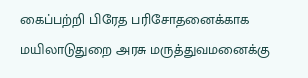கைப்பற்றி பிரேத பரிசோதனைக்காக மயிலாடுதுறை அரசு மருத்துவமனைக்கு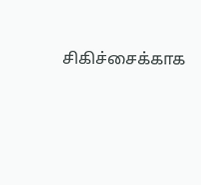சிகிச்சைக்காக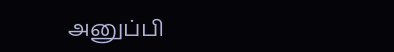அனுப்பி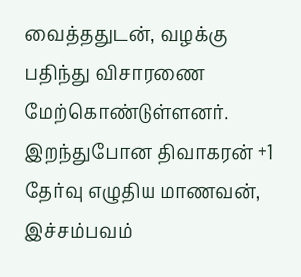வைத்ததுடன், வழக்கு பதிந்து விசாரணை மேற்கொண்டுள்ளனர். இறந்துபோன திவாகரன் +1 தேர்வு எழுதிய மாணவன், இச்சம்பவம்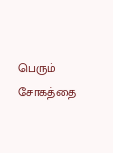பெரும் சோகத்தை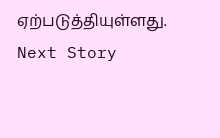ஏற்படுத்தியுள்ளது.
Next Story